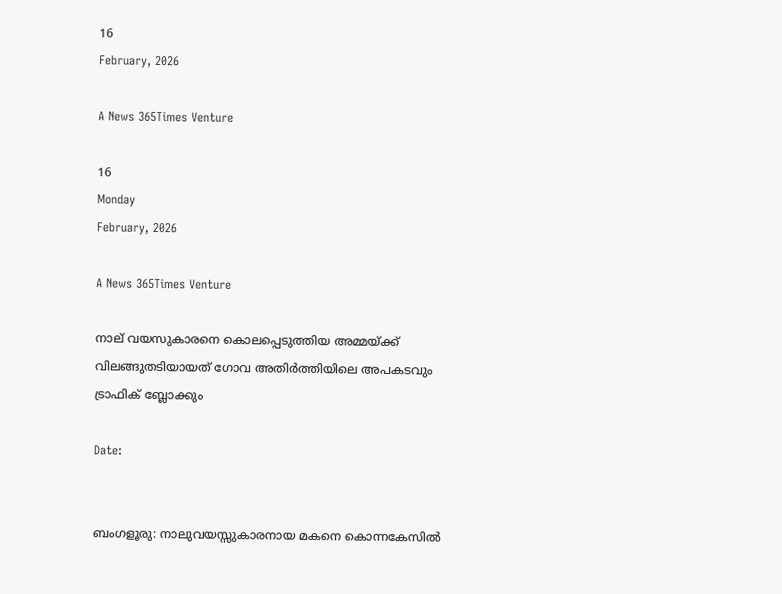16
February, 2026

A News 365Times Venture

16
Monday
February, 2026

A News 365Times Venture

നാല് വയസുകാരനെ കൊലപ്പെടുത്തിയ അമ്മയ്ക്ക് വിലങ്ങുതടിയായത് ഗോവ അതിര്‍ത്തിയിലെ അപകടവും ട്രാഫിക് ബ്ലോക്കും

Date:


ബംഗളൂരു: നാലുവയസ്സുകാരനായ മകനെ കൊന്നകേസില്‍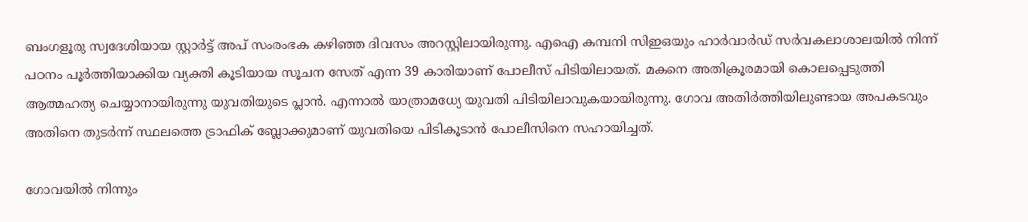ബംഗളൂരു സ്വദേശിയായ സ്റ്റാര്‍ട്ട് അപ് സംരംഭക കഴിഞ്ഞ ദിവസം അറസ്റ്റിലായിരുന്നു. എഐ കമ്പനി സിഇഒയും ഹാര്‍വാര്‍ഡ് സര്‍വകലാശാലയില്‍ നിന്ന് പഠനം പൂര്‍ത്തിയാക്കിയ വ്യക്തി കൂടിയായ സൂചന സേത് എന്ന 39 കാരിയാണ് പോലീസ് പിടിയിലായത്. മകനെ അതിക്രൂരമായി കൊലപ്പെടുത്തി ആത്മഹത്യ ചെയ്യാനായിരുന്നു യുവതിയുടെ പ്ലാൻ. എന്നാൽ യാത്രാമധ്യേ യുവതി പിടിയിലാവുകയായിരുന്നു. ഗോവ അതിർത്തിയിലുണ്ടായ അപകടവും അതിനെ തുടർന്ന് സ്ഥലത്തെ ട്രാഫിക് ബ്ലോക്കുമാണ് യുവതിയെ പിടികൂടാൻ പോലീസിനെ സഹായിച്ചത്.

ഗോവയില്‍ നിന്നും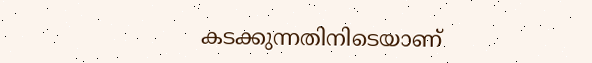കടക്കുന്നതിനിടെയാണ്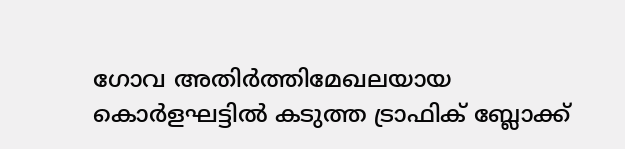ഗോവ അതിര്‍ത്തിമേഖലയായ കൊര്‍ളഘട്ടില്‍ കടുത്ത ട്രാഫിക് ബ്ലോക്ക്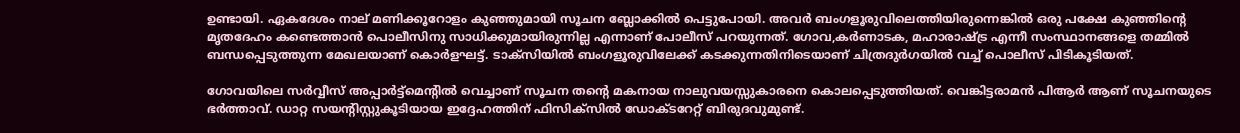ഉണ്ടായി. ഏകദേശം നാല് മണിക്കൂറോളം കുഞ്ഞുമായി സൂചന ബ്ലോക്കിൽ പെട്ടുപോയി. അവര്‍ ബംഗളൂരുവിലെത്തിയിരുന്നെങ്കില്‍ ഒരു പക്ഷേ കുഞ്ഞിന്റെ മൃതദേഹം കണ്ടെത്താന്‍ പൊലീസിനു സാധിക്കുമായിരുന്നില്ല എന്നാണ് പോലീസ് പറയുന്നത്. ഗോവ,കര്‍ണാടക, മഹാരാഷ്ട്ര എന്നീ സംസ്ഥാനങ്ങളെ തമ്മില്‍ ബന്ധപ്പെടുത്തുന്ന മേഖലയാണ് കൊര്‍ളഘട്ട്. ടാക്സിയില്‍ ബംഗളൂരുവിലേക്ക് കടക്കുന്നതിനിടെയാണ് ചിത്രദുര്‍ഗയില്‍ വച്ച് പൊലീസ് പിടികൂടിയത്.

ഗോവയിലെ സര്‍വ്വീസ് അപ്പാര്‍ട്ട്‌മെന്റില്‍ വെച്ചാണ് സൂചന തന്റെ മകനായ നാലുവയസ്സുകാരനെ കൊലപ്പെടുത്തിയത്. വെങ്കിട്ടരാമന്‍ പിആര്‍ ആണ് സൂചനയുടെ ഭര്‍ത്താവ്. ഡാറ്റ സയന്റിസ്റ്റുകൂടിയായ ഇദ്ദേഹത്തിന് ഫിസിക്‌സില്‍ ഡോക്ടറേറ്റ് ബിരുദവുമുണ്ട്.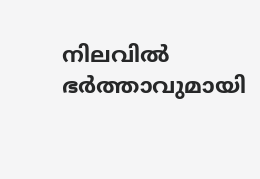നിലവില്‍ ഭര്‍ത്താവുമായി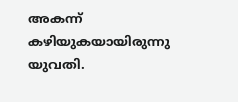അകന്ന് കഴിയുകയായിരുന്നു യുവതി.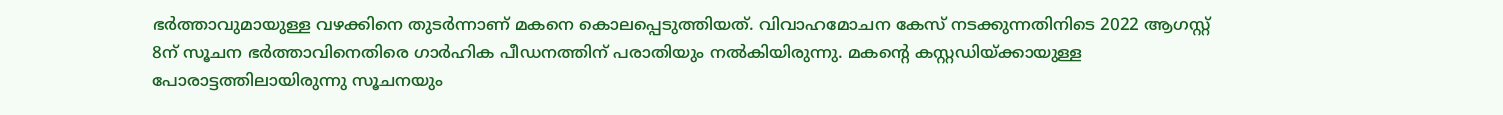ഭർത്താവുമായുള്ള വഴക്കിനെ തുടർന്നാണ് മകനെ കൊലപ്പെടുത്തിയത്. വിവാഹമോചന കേസ് നടക്കുന്നതിനിടെ 2022 ആഗസ്റ്റ് 8ന് സൂചന ഭര്‍ത്താവിനെതിരെ ഗാര്‍ഹിക പീഡനത്തിന് പരാതിയും നല്‍കിയിരുന്നു. മകന്റെ കസ്റ്റഡിയ്ക്കായുള്ള പോരാട്ടത്തിലായിരുന്നു സൂചനയും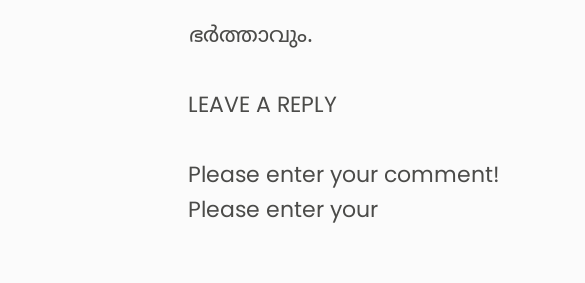ഭര്‍ത്താവും.

LEAVE A REPLY

Please enter your comment!
Please enter your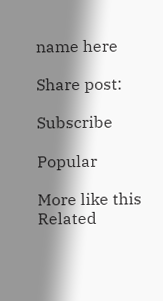name here

Share post:

Subscribe

Popular

More like this
Related